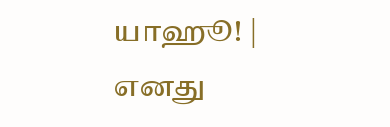யாஹூ! | எனது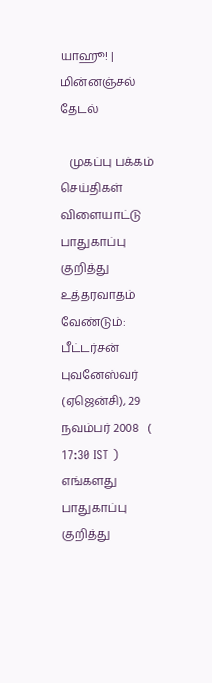யாஹூ! | மின்னஞ்சல்
தேடல்

   முகப்பு பக்கம் செய்திகள் விளையாட்டு
பாதுகாப்பு குறித்து உத்தரவாதம் வேண்டும்: பீட்டர்சன்
புவனேஸ்வர் (ஏஜென்சி), 29 நவம்பர் 2008   ( 17:30 IST )
எங்களது பாதுகாப்பு குறித்து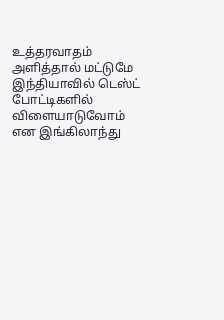உத்தரவாதம் அளித்தால் மட்டுமே இந்தியாவில் டெஸ்ட் போட்டிகளில் விளையாடுவோம் என இங்கிலாந்து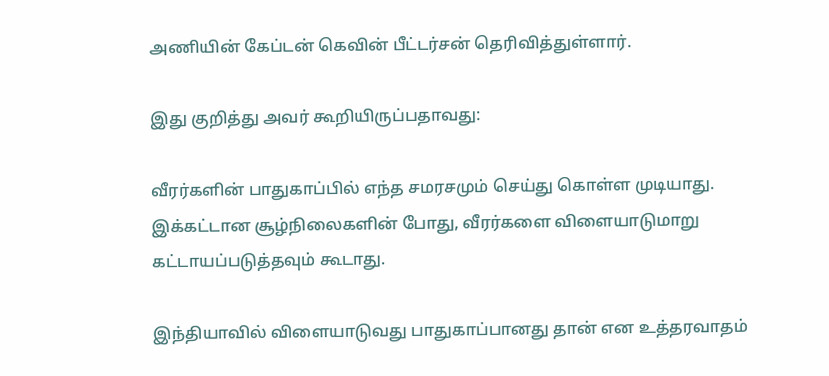அணியின் கேப்டன் கெவின் பீட்டர்சன் தெரிவித்துள்ளார்.

இது குறித்து அவர் கூறியிருப்பதாவது:

வீரர்களின் பாதுகாப்பில் எந்த சமரசமும் செய்து கொள்ள முடியாது. இக்கட்டான சூழ்நிலைகளின் போது, வீரர்களை விளையாடுமாறு கட்டாயப்படுத்தவும் கூடாது.

இந்தியாவில் விளையாடுவது பாதுகாப்பானது தான் என உத்தரவாதம்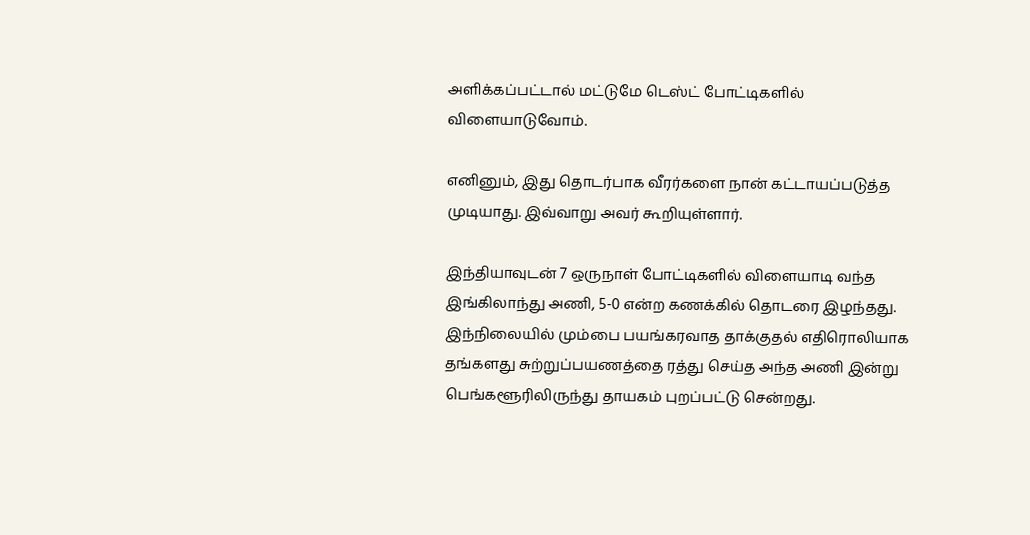அளிக்கப்பட்டால் மட்டுமே டெஸ்ட் போட்டிகளில் விளையாடுவோம்.

எனினும், இது தொடர்பாக வீரர்களை நான் கட்டாயப்படுத்த முடியாது. இவ்வாறு அவர் கூறியுள்ளார்.

இந்தியாவுடன் 7 ஒருநாள் போட்டிகளில் விளையாடி வந்த இங்கிலாந்து அணி, 5-0 என்ற கணக்கில் தொடரை இழந்தது. இந்நிலையில் மும்பை பயங்கரவாத தாக்குதல் எதிரொலியாக தங்களது சுற்றுப்பயணத்தை ரத்து செய்த அந்த அணி இன்று பெங்களூரிலிருந்து தாயகம் புறப்பட்டு சென்றது.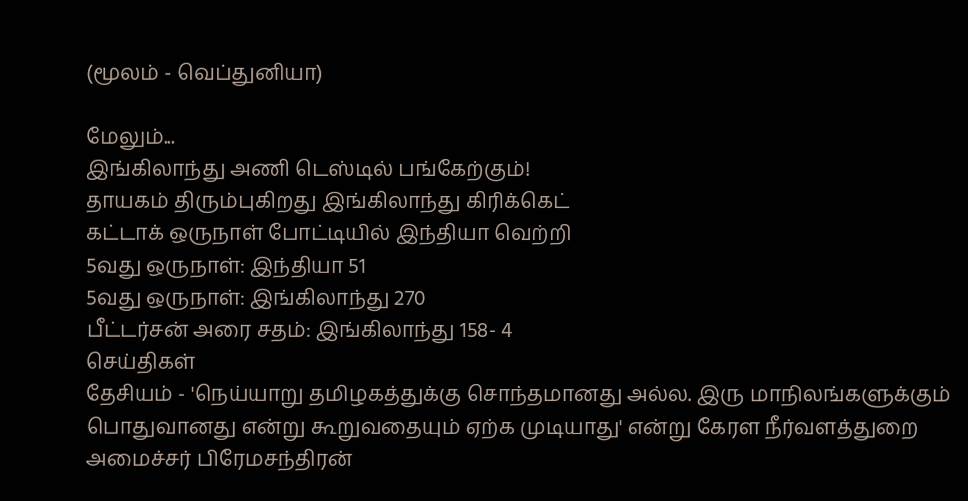(மூலம் - வெப்துனியா)

மேலும்...
இங்கிலாந்து அணி டெஸ்டில் பங்கேற்கும்!
தாயகம் திரும்புகிறது இங்கிலாந்து கிரிக்கெட்
கட்டாக் ஒருநாள் போட்டியில் இந்தியா வெற்றி
5வது ஒருநாள்: இந்தியா 51
5வது ஒருநாள்: இங்கிலாந்து 270
பீட்டர்சன் அரை சதம்: இங்கிலாந்து 158- 4
செய்திகள்
தேசியம் - 'நெய்யாறு தமிழகத்துக்கு சொந்தமானது அல்ல. இரு மாநிலங்களுக்கும் பொதுவானது என்று கூறுவதையும் ஏற்க முடியாது' என்று கேரள நீர்வளத்துறை அமைச்சர் பிரேமசந்திரன்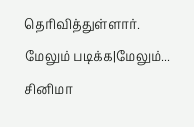தெரிவித்துள்ளார்.
மேலும் படிக்க|மேலும்...
சினிமா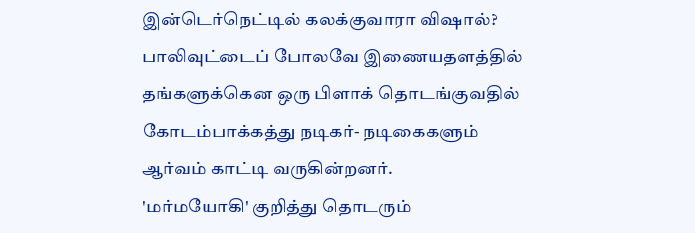இன்டெர்நெட்டில் கலக்குவாரா விஷால்?
பாலிவுட்டைப் போலவே இணையதளத்தில் தங்களுக்கென ஒரு பிளாக் தொடங்குவதில் கோடம்பாக்கத்து நடிகர்- நடிகைகளும் ஆர்வம் காட்டி வருகின்றனர்.
'மர்மயோகி' குறித்து தொடரும்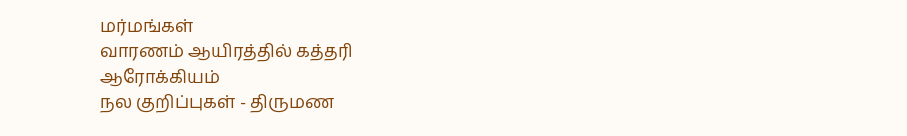மர்மங்கள்
வாரணம் ஆயிரத்தில் கத்தரி
ஆரோக்கியம்
நல குறிப்புகள் - திருமண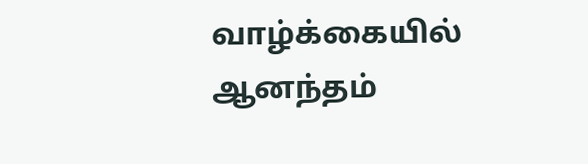வாழ்க்கையில் ஆனந்தம்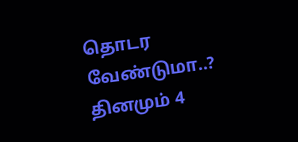தொடர வேண்டுமா..? தினமும் 4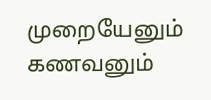முறையேனும் கணவனும்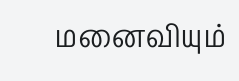மனைவியும்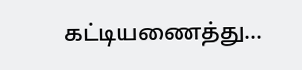கட்டியணைத்து...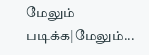மேலும் படிக்க|மேலும்...